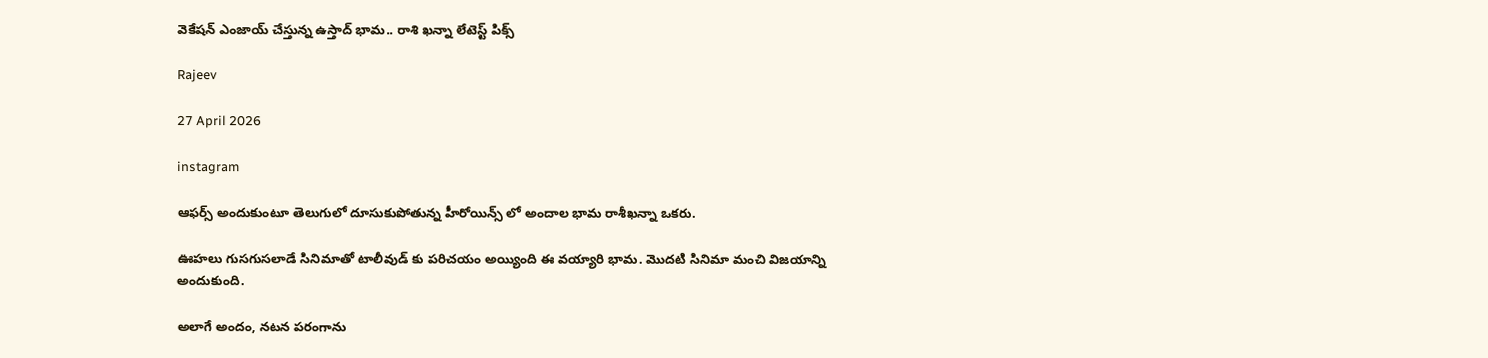వెకేషన్ ఎంజాయ్ చేస్తున్న ఉస్తాద్ భామ.. రాశి ఖన్నా లేటెస్ట్ పిక్స్

Rajeev

27 April 2026

instagram

ఆఫర్స్ అందుకుంటూ తెలుగులో దూసుకుపోతున్న హీరోయిన్స్ లో అందాల భామ రాశీఖన్నా ఒకరు.

ఊహలు గుసగుసలాడే సినిమాతో టాలీవుడ్ కు పరిచయం అయ్యింది ఈ వయ్యారి భామ. మొదటి సినిమా మంచి విజయాన్ని అందుకుంది.

అలాగే అందం, నటన పరంగాను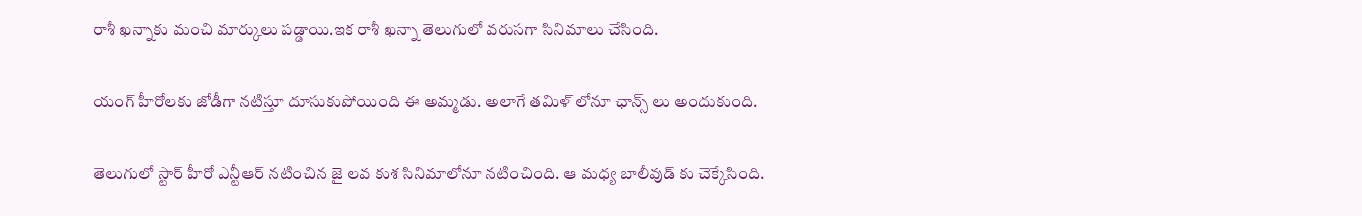రాశీ ఖన్నాకు మంచి మార్కులు పడ్డాయి.ఇక రాశీ ఖన్నా తెలుగులో వరుసగా సినిమాలు చేసింది.

యంగ్ హీరోలకు జోడీగా నటిస్తూ దూసుకుపోయింది ఈ అమ్మడు. అలాగే తమిళ్ లోనూ ఛాన్స్ లు అందుకుంది.

తెలుగులో స్టార్ హీరో ఎన్టీఆర్ నటించిన జై లవ కుశ సినిమాలోనూ నటించింది. ఆ మధ్య బాలీవుడ్ కు చెక్కేసింది.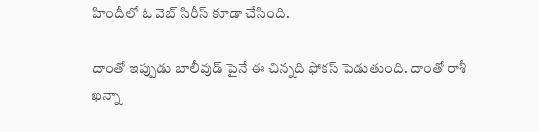హిందీలో ఓ వెబ్ సిరీస్ కూడా చేసింది.

దాంతో ఇప్పుడు బాలీవుడ్ పైనే ఈ చిన్నది ఫోకస్ పెడుతుంది. దాంతో రాశీ ఖన్నా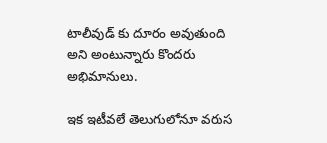టాలీవుడ్ కు దూరం అవుతుంది అని అంటున్నారు కొందరు అభిమానులు.

ఇక ఇటీవలే తెలుగులోనూ వరుస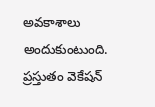అవకాశాలు అందుకుంటుంది. ప్రస్తుతం వెకేషన్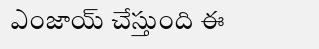ఎంజాయ్ చేస్తుంది ఈ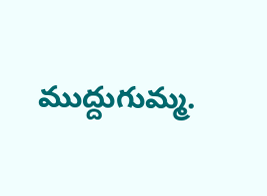ముద్దుగుమ్మ.